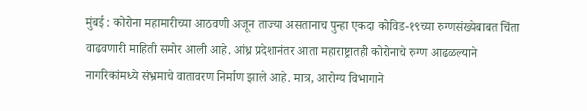मुंबई : कोरोना महामारीच्या आठवणी अजून ताज्या असतानाच पुन्हा एकदा कोविड-१९च्या रुग्णसंख्येबाबत चिंता वाढवणारी माहिती समोर आली आहे. आंध्र प्रदेशानंतर आता महाराष्ट्रातही कोरोनाचे रुग्ण आढळल्याने नागरिकांमध्ये संभ्रमाचे वातावरण निर्माण झाले आहे. मात्र, आरोग्य विभागाने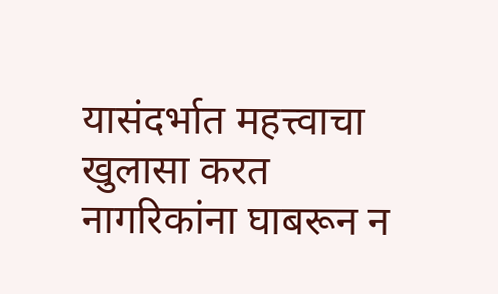यासंदर्भात महत्त्वाचा खुलासा करत नागरिकांना घाबरून न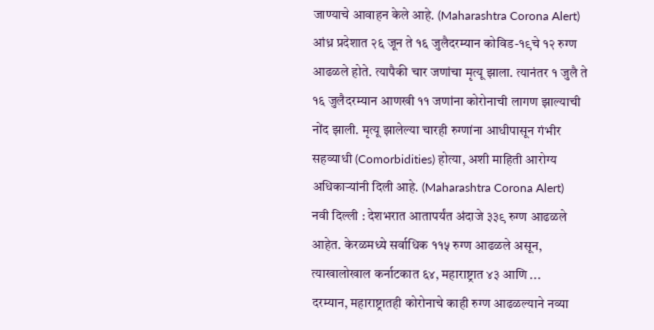जाण्याचे आवाहन केले आहे. (Maharashtra Corona Alert)
आंध्र प्रदेशात २६ जून ते १६ जुलैदरम्यान कोविड-१९चे १२ रुग्ण आढळले होते. त्यापैकी चार जणांचा मृत्यू झाला. त्यानंतर १ जुलै ते १६ जुलैदरम्यान आणखी ११ जणांना कोरोनाची लागण झाल्याची नोंद झाली. मृत्यू झालेल्या चारही रुग्णांना आधीपासून गंभीर सहव्याधी (Comorbidities) होत्या, अशी माहिती आरोग्य अधिकाऱ्यांनी दिली आहे. (Maharashtra Corona Alert)
नवी दिल्ली : देशभरात आतापर्यंत अंदाजे ३३९ रुग्ण आढळले आहेत. केरळमध्ये सर्वाधिक ११५ रुग्ण आढळले असून, त्याखालोखाल कर्नाटकात ६४, महाराष्ट्रात ४३ आणि ...
दरम्यान, महाराष्ट्रातही कोरोनाचे काही रुग्ण आढळल्याने नव्या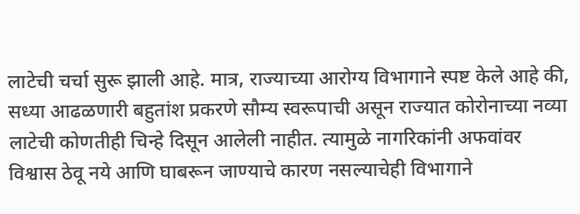लाटेची चर्चा सुरू झाली आहे. मात्र, राज्याच्या आरोग्य विभागाने स्पष्ट केले आहे की, सध्या आढळणारी बहुतांश प्रकरणे सौम्य स्वरूपाची असून राज्यात कोरोनाच्या नव्या लाटेची कोणतीही चिन्हे दिसून आलेली नाहीत. त्यामुळे नागरिकांनी अफवांवर विश्वास ठेवू नये आणि घाबरून जाण्याचे कारण नसल्याचेही विभागाने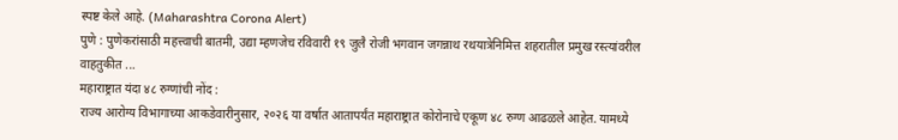स्पष्ट केले आहे. (Maharashtra Corona Alert)
पुणे : पुणेकरांसाठी महत्त्वाची बातमी, उद्या म्हणजेच रविवारी १९ जुलै रोजी भगवान जगन्नाथ रथयात्रेनिमित्त शहरातील प्रमुख रस्त्यांवरील वाहतुकीत ...
महाराष्ट्रात यंदा ४८ रुग्णांची नोंद :
राज्य आरोग्य विभागाच्या आकडेवारीनुसार, २०२६ या वर्षात आतापर्यंत महाराष्ट्रात कोरोनाचे एकूण ४८ रुग्ण आढळले आहेत. यामध्ये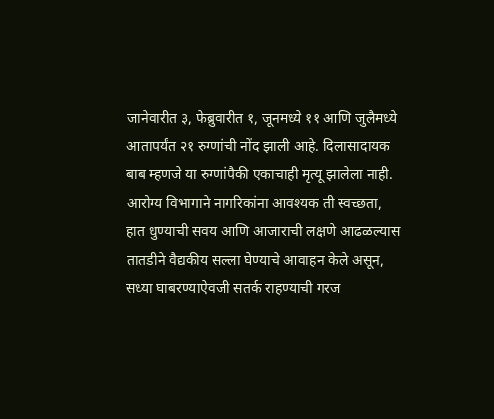जानेवारीत ३, फेब्रुवारीत १, जूनमध्ये ११ आणि जुलैमध्ये आतापर्यंत २१ रुग्णांची नोंद झाली आहे. दिलासादायक बाब म्हणजे या रुग्णांपैकी एकाचाही मृत्यू झालेला नाही. आरोग्य विभागाने नागरिकांना आवश्यक ती स्वच्छता, हात धुण्याची सवय आणि आजाराची लक्षणे आढळल्यास तातडीने वैद्यकीय सल्ला घेण्याचे आवाहन केले असून, सध्या घाबरण्याऐवजी सतर्क राहण्याची गरज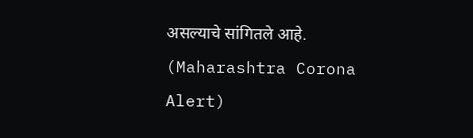असल्याचे सांगितले आहे. (Maharashtra Corona Alert)